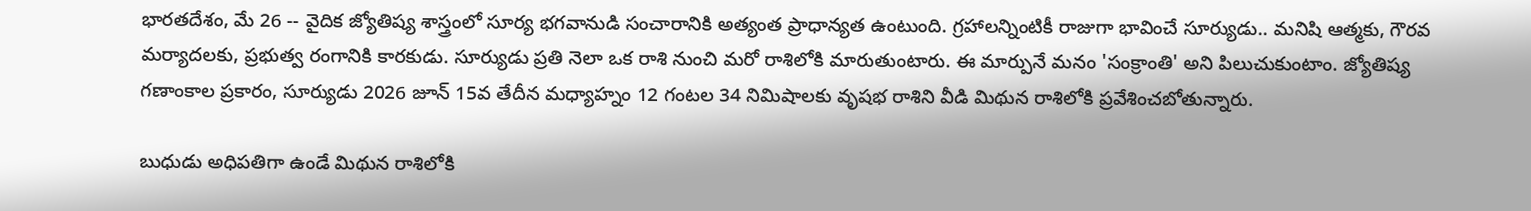భారతదేశం, మే 26 -- వైదిక జ్యోతిష్య శాస్త్రంలో సూర్య భగవానుడి సంచారానికి అత్యంత ప్రాధాన్యత ఉంటుంది. గ్రహాలన్నింటికీ రాజుగా భావించే సూర్యుడు.. మనిషి ఆత్మకు, గౌరవ మర్యాదలకు, ప్రభుత్వ రంగానికి కారకుడు. సూర్యుడు ప్రతి నెలా ఒక రాశి నుంచి మరో రాశిలోకి మారుతుంటారు. ఈ మార్పునే మనం 'సంక్రాంతి' అని పిలుచుకుంటాం. జ్యోతిష్య గణాంకాల ప్రకారం, సూర్యుడు 2026 జూన్ 15వ తేదీన మధ్యాహ్నం 12 గంటల 34 నిమిషాలకు వృషభ రాశిని వీడి మిథున రాశిలోకి ప్రవేశించబోతున్నారు.

బుధుడు అధిపతిగా ఉండే మిథున రాశిలోకి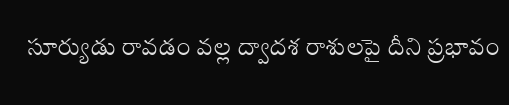సూర్యుడు రావడం వల్ల ద్వాదశ రాశులపై దీని ప్రభావం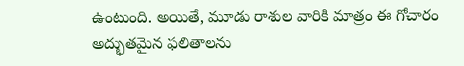ఉంటుంది. అయితే, మూడు రాశుల వారికి మాత్రం ఈ గోచారం అద్భుతమైన ఫలితాలను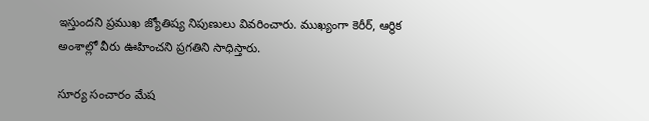ఇస్తుందని ప్రముఖ జ్యోతిష్య నిపుణులు వివరించారు. ముఖ్యంగా కెరీర్, ఆర్థిక అంశాల్లో వీరు ఊహించని ప్రగతిని సాధిస్తారు.

సూర్య సంచారం మేష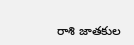రాశి జాతకుల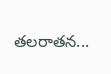తలరాతన...